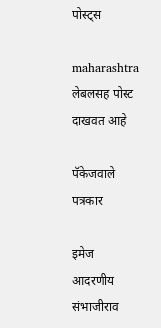पोस्ट्स

maharashtra लेबलसह पोस्ट दाखवत आहे

पॅकेजवाले पत्रकार

इमेज
आदरणीय संभाजीराव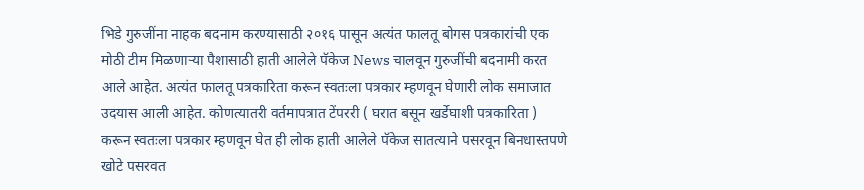भिडे गुरुजींना नाहक बदनाम करण्यासाठी २०१६ पासून अत्यंत फालतू बोगस पत्रकारांची एक मोठी टीम मिळणाऱ्या पैशासाठी हाती आलेले पॅकेज News चालवून गुरुजींची बदनामी करत आले आहेत. अत्यंत फालतू पत्रकारिता करून स्वतःला पत्रकार म्हणवून घेणारी लोक समाजात उदयास आली आहेत. कोणत्यातरी वर्तमापत्रात टेंपररी ( घरात बसून खर्डेघाशी पत्रकारिता ) करून स्वतःला पत्रकार म्हणवून घेत ही लोक हाती आलेले पॅकेज सातत्याने पसरवून बिनधास्तपणे खोटे पसरवत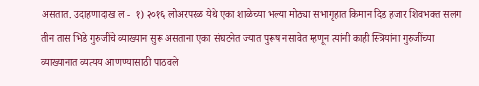असतात. उदाहणादाख ल -  १) २०१६ लोअरपरळ येथे एका शाळेच्या भल्या मोठ्या सभागृहात किमान दिड हजार शिवभक्त सलग तीन तास भिडे गुरुजींचे व्याख्यान सुरू असताना एका संघटनेत ज्यात पुरूष नसावेत म्हणून त्यांनी काही स्त्रियांना गुरुजींच्या व्याख्यानात व्यत्यय आणण्यासाठी पाठवले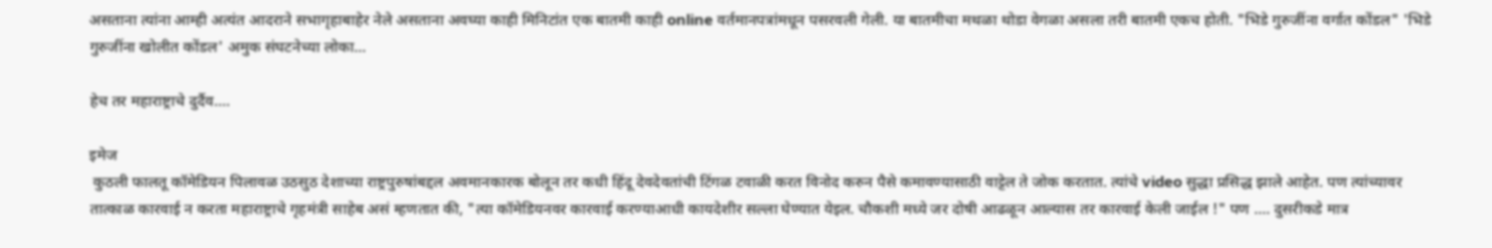असताना त्यांना आम्ही अत्यंत आदराने सभागृहाबाहेर नेले असताना अवघ्या काही मिनिटांत एक बातमी काही online वर्तमानपत्रांमधून पसरवली गेली. या बातमीचा मथळा थोडा वेगळा असला तरी बातमी एकच होती. "भिडे गुरुजींना वर्गात कोंडल" 'भिडे गुरुजींना खोलीत कोंडल' अमुक संघटनेच्या लोका...

हेच तर महाराष्ट्राचे दुर्दैव....

इमेज
 कुठली फालतू कॉमेडियन पिलावळ उठसुठ देशाच्या राष्ट्रपुरुषांबद्दल अवमानकारक बोलून तर कधी हिंदू देवदेवतांची टिंगळ टवाळी करत विनोद करुन पैसे कमावण्यासाठी वाट्टेल ते जोक करतात. त्यांचे video सुद्धा प्रसिद्ध झाले आहेत. पण त्यांच्यावर तात्काळ कारवाई न करता महाराष्ट्राचे गृहमंत्री साहेब असं म्हणतात की, "त्या कॉमेडियनवर कारवाई करण्याआधी कायदेशीर सल्ला घेण्यात येइल. चौकशी मध्ये जर दोषी आढळून आल्यास तर कारवाई केली जाईल !" पण .... दुसरीकडे मात्र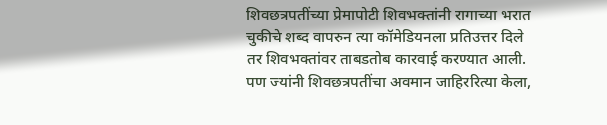शिवछत्रपतींच्या प्रेमापोटी शिवभक्तांनी रागाच्या भरात चुकीचे शब्द वापरुन त्या कॉमेडियनला प्रतिउत्तर दिले तर शिवभक्तांवर ताबडतोब कारवाई करण्यात आली.  पण ज्यांनी शिवछत्रपतींचा अवमान जाहिररित्या केला,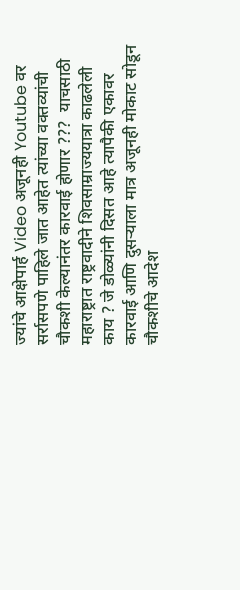ज्यांचे आक्षेपार्ह Video अजूनही Youtube वर सर्रासपणे पाहिले जात आहेत त्यांच्या वक्तव्यांची चौकशी केल्यानंतर कारवाई होणार ???  याचसाठी महाराष्ट्रात राष्ट्रवादीने शिवसाम्राज्ययात्रा काढलेली काय ? जे डोळ्यांनी दिसत आहे त्यापैकी एकावर कारवाई आणि दुसऱ्याला मात्र अजूनही मोकाट सोडून चौकशीचे आदेश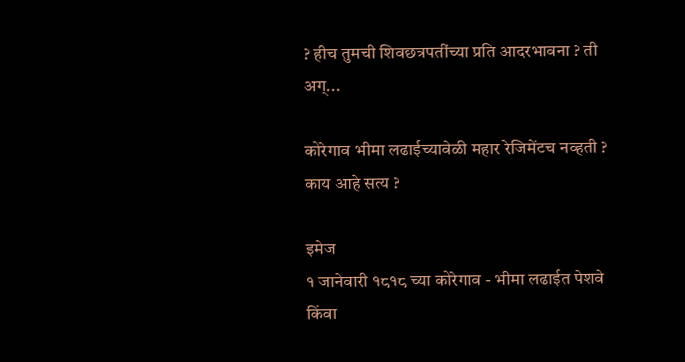? हीच तुमची शिवछत्रपतींच्या प्रति आदरभावना ? ती अग्...

कोरेगाव भीमा लढाईच्यावेळी महार रेजिमेंटच नव्हती ? काय आहे सत्य ?

इमेज
१ जानेवारी १८१८ च्या कोरेगाव - भीमा लढाईत पेशवे किंवा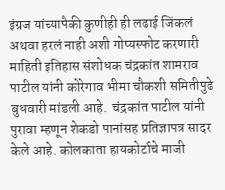इंग्रज यांच्यापैकी कुणीही ही लढाई जिंकलं अथवा हरलं नाही अशी गोप्यस्फोट करणारी माहिती इतिहास संशोधक चंद्रकांत शामराव पाटील यांनी कोरेगाव भीमा चौकशी समितीपुढे बुधवारी मांडली आहे.  चंद्रकांत पाटील यांनी पुरावा म्हणून शेकडो पानांसह प्रतिज्ञापत्र सादर केले आहे. कोलकाता हायकोर्टाचे माजी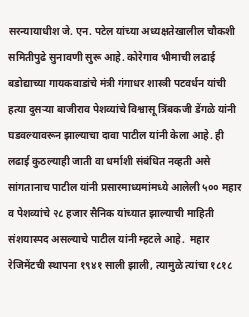सरन्यायाधीश जे. एन. पटेल यांच्या अध्यक्षतेखालील चौकशी समितीपुढे सुनावणी सुरू आहे. कोरेगाव भीमाची लढाई बडोद्याच्या गायकवाडांचे मंत्री गंगाधर शास्त्री पटवर्धन यांची हत्या दुसऱ्या बाजीराव पेशव्यांचे विश्वासू त्रिंबकजी डेंगळे यांनी घडवल्यावरून झाल्याचा दावा पाटील यांनी केला आहे. ही लढाई कुठल्याही जाती वा धर्माशी संबंधित नव्हती असे सांगतानाच पाटील यांनी प्रसारमाध्यमांमध्ये आलेली ५०० महार व पेशव्यांचे २८ हजार सैनिक यांच्यात झाल्याची माहिती संशयास्पद असल्याचे पाटील यांनी म्हटले आहे.  महार रेजिमेंटची स्थापना १९४१ साली झाली, त्यामुळे त्यांचा १८१८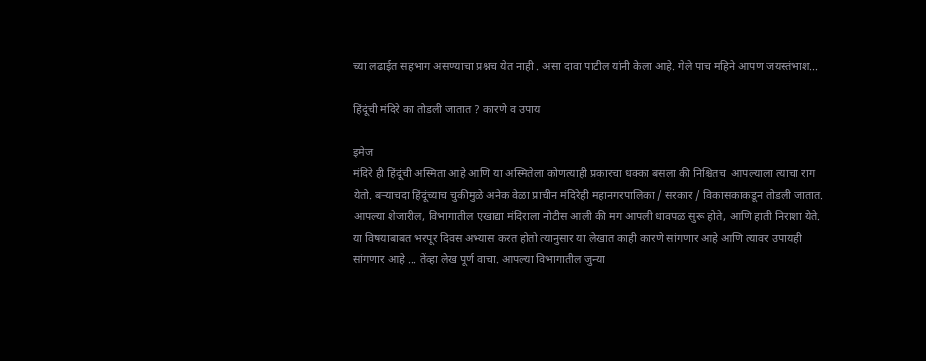च्या लढाईत सहभाग असण्याचा प्रश्नच येत नाही . असा दावा पाटील यांनी केला आहे. गेले पाच महिने आपण जयस्तंभाश...

हिंदूंची मंदिरे का तोडली जातात ? कारणे व उपाय

इमेज
मंदिरे ही हिंदूंची अस्मिता आहे आणि या अस्मितेला कोणत्याही प्रकारचा धक्का बसला की निश्चितच  आपल्याला त्याचा राग येतो. बऱ्याचदा हिंदूंच्याच चुकीमुळे अनेक वेळा प्राचीन मंदिरेही महानगरपालिका / सरकार / विकासकाकडून तोडली जातात. आपल्या शेजारील, विभागातील एखाद्या मंदिराला नोटीस आली की मग आपली धावपळ सुरू होते, आणि हाती निराशा येते. या विषयाबाबत भरपूर दिवस अभ्यास करत होतो त्यानुसार या लेखात काही कारणे सांगणार आहे आणि त्यावर उपायही सांगणार आहे ... तेंव्हा लेख पूर्ण वाचा. आपल्या विभागातील जुन्या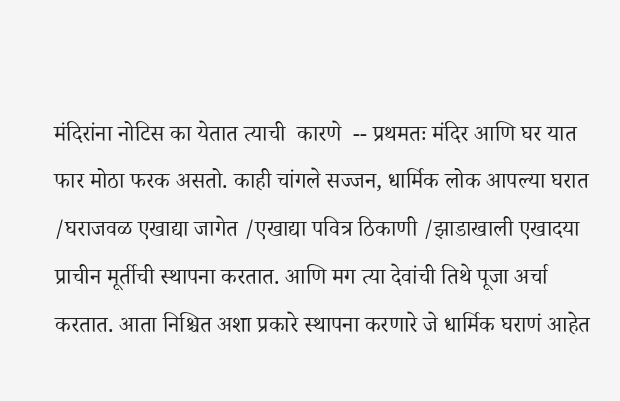मंदिरांना नोटिस का येतात त्याची  कारणे  -- प्रथमतः मंदिर आणि घर यात फार मोठा फरक असतो. काही चांगले सज्जन, धार्मिक लोक आपल्या घरात /घराजवळ एखाद्या जागेत /एखाद्या पवित्र ठिकाणी /झाडाखाली एखादया प्राचीन मूर्तीची स्थापना करतात. आणि मग त्या देवांची तिथे पूजा अर्चा करतात. आता निश्चित अशा प्रकारे स्थापना करणारे जे धार्मिक घराणं आहेत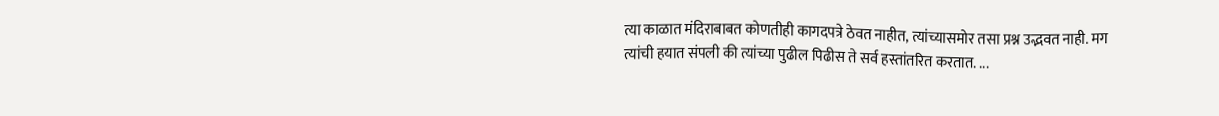त्या काळात मंदिराबाबत कोणतीही कागदपत्रे ठेवत नाहीत, त्यांच्यासमोर तसा प्रश्न उद्भवत नाही. मग त्यांची हयात संपली की त्यांच्या पुढील पिढीस ते सर्व हस्तांतरित करतात. ...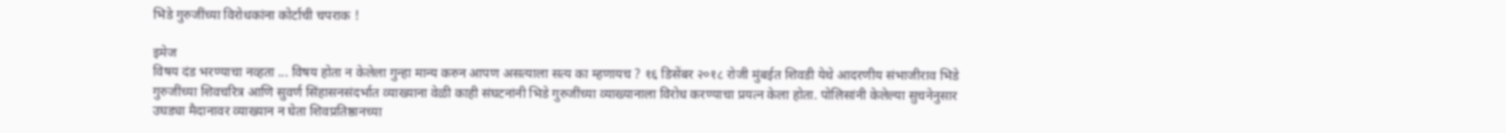भिडे गुरुजींच्या विरोधकांना कोर्टाची चपराक !

इमेज
विषय दंड भरण्याचा नव्हता ... विषय होता न केलेला गुन्हा मान्य करुन आपण असत्याला सत्य का म्हणायच ? १६ डिसेंबर २०१८ रोजी मुंबईत शिवडी येथे आदरणीय संभाजीराव भिडे गुरुजींच्या शिवचरित्र आणि सुवर्ण सिंहासनसंदर्भात व्याख्याना वेळी काही संघटनांनी भिडे गुरुजींच्या व्याख्यानाला विरोध करण्याचा प्रयत्न केला होता. पोलिसांनी केलेल्या सुचनेनुसार उघड्या मैदानावर व्याख्यान न घेता शिवप्रतिष्ठानच्या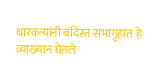धारकऱ्यांनी बंदिस्त सभागृहात हे व्याख्यान घेतले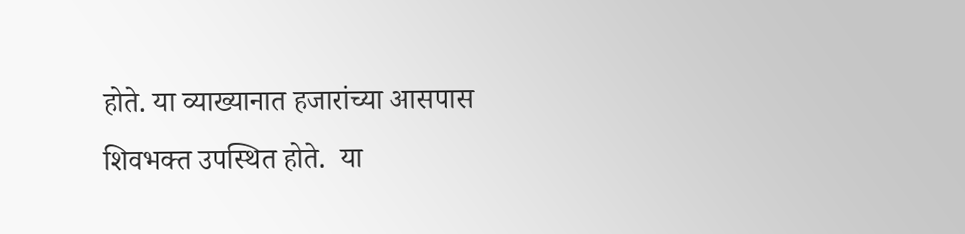होते. या व्याख्यानात हजारांच्या आसपास शिवभक्त उपस्थित होते.  या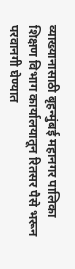व्याख्यानासाठी बृहन्मुंबई महानगर पालिका शिक्षण विभाग कार्यालयातून रितसर पैसे भरून परवानगी घेण्यात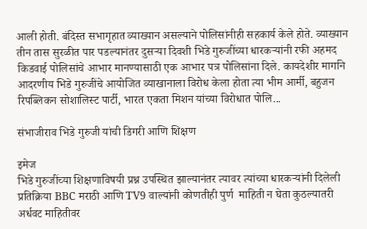आली होती. बंदिस्त सभागृहात व्याख्यान असल्याने पोलिसांनीही सहकार्य केले होते. व्याख्यान तीन तास सुरळीत पार पडल्यानंतर दुसऱ्या दिवशी भिडे गुरुजींच्या धारकऱ्यांनी रफी अहमद किडवाई पोलिसांचे आभार मानण्यासाठी एक आभार पत्र पोलिसांना दिले. कायदेशीर मार्गाने आदरणीय भिडे गुरुजींचे आयोजित व्याखानाला विरोध केला होता त्या भीम आर्मी, बहुजन  रिपब्लिकन सोशालिस्ट पार्टी, भारत एकता मिशन यांच्या विरोधात पोलि...

संभाजीराव भिडे गुरुजी यांची डिगरी आणि शिक्षण

इमेज
भिडे गुरुजींच्या शिक्षणाविषयी प्रश्न उपस्थित झाल्यानंतर त्यावर त्यांच्या धारकऱ्यांनी दिलेली प्रतिक्रिया BBC मराठी आणि TV9 वाल्यांनी कोणतीही पुर्ण  माहिती न घेता कुठल्यातरी अर्धवट माहितीवर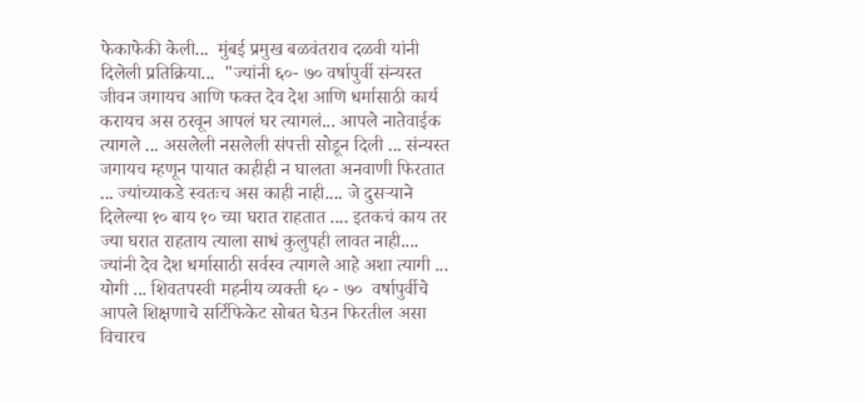फेकाफेकी केली...  मुंबई प्रमुख बळवंतराव दळवी यांनी दिलेली प्रतिक्रिया...  "ज्यांनी ६०- ७० वर्षापुर्वी संन्यस्त जीवन जगायच आणि फक्त देव देश आणि धर्मासाठी कार्य करायच अस ठरवून आपलं घर त्यागलं... आपले नातेवाईक त्यागले ... असलेली नसलेली संपत्ती सोडून दिली ... संन्यस्त जगायच म्हणून पायात काहीही न घालता अनवाणी फिरतात ... ज्यांच्याकडे स्वतःच अस काही नाही.... जे दुसऱ्याने दिलेल्या १० बाय १० च्या घरात राहतात .... इतकचं काय तर ज्या घरात राहताय त्याला साधं कुलुपही लावत नाही....  ज्यांनी देव देश धर्मासाठी सर्वस्व त्यागले आहे अशा त्यागी ... योगी ... शिवतपस्वी महनीय व्यक्ती ६० - ७०  वर्षापुर्वीचे  आपले शिक्षणाचे सर्टिफिकेट सोबत घेउन फिरतील असा विचारच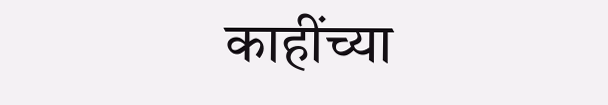काहींच्या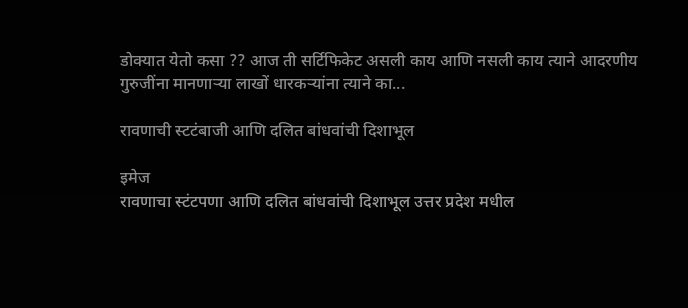डोक्यात येतो कसा ?? आज ती सर्टिफिकेट असली काय आणि नसली काय त्याने आदरणीय गुरुजींना मानणाऱ्या लाखों धारकऱ्यांना त्याने का...

रावणाची स्टटंबाजी आणि दलित बांधवांची दिशाभूल

इमेज
रावणाचा स्टंटपणा आणि दलित बांधवांची दिशाभूल उत्तर प्रदेश मधील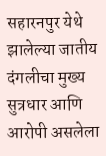सहारनपुर येथे झालेल्या जातीय दंगलीचा मुख्य सुत्रधार आणि आरोपी असलेला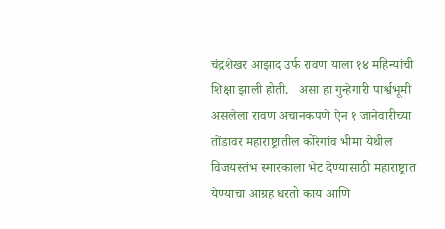चंद्रशेखर आझाद उर्फ रावण याला १४ महिन्यांची शिक्षा झाली होती.   असा हा गुन्हेगारी पार्श्वभूमी असलेला रावण अचानकपणे ऐन १ जानेवारीच्या तोंडावर महाराष्ट्रातील कोरेगांव भीमा येथील विजयस्तंभ स्मारकाला भेट देण्यासाठी महाराष्ट्रात येण्याचा आग्रह धरतो काय आणि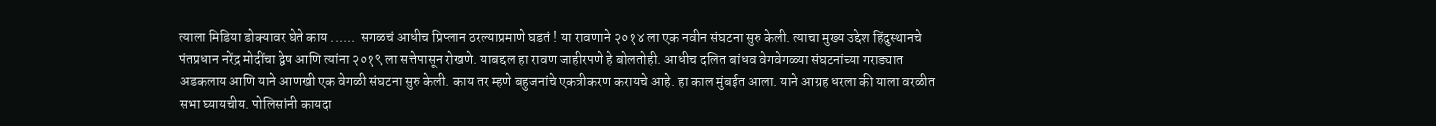त्याला मिडिया डोक्यावर घेते काय ......  सगळचं आधीच प्रिप्लान ठरल्याप्रमाणे घडतं ! या रावणाने २०१४ ला एक नवीन संघटना सुरु केली. त्याचा मुख्य उद्देश हिंदुस्थानचे पंतप्रधान नरेंद्र मोदींचा द्वेष आणि त्यांना २०१९ ला सत्तेपासून रोखणे. याबद्दल हा रावण जाहीरपणे हे बोलतोही. आधीच दलित बांधव वेगवेगळ्या संघटनांच्या गराड्यात अडकलाय आणि याने आणखी एक वेगळी संघटना सुरु केली. काय तर म्हणे बहुजनांचे एकत्रीकरण करायचे आहे. हा काल मुंबईत आला. याने आग्रह धरला की याला वरळीत सभा घ्यायचीय. पोलिसांनी कायदा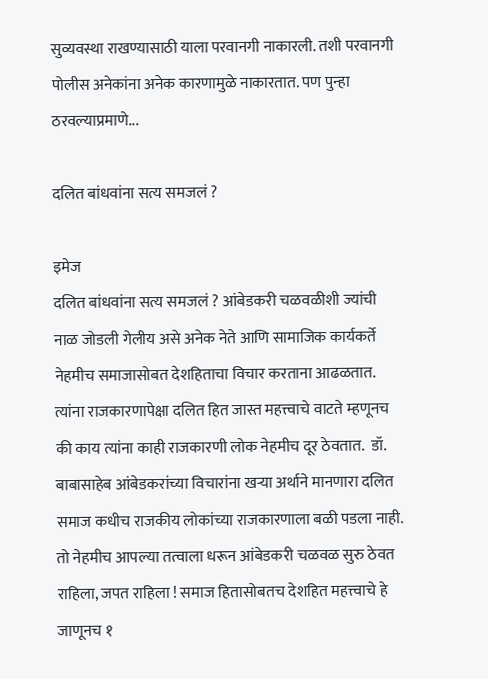सुव्यवस्था राखण्यासाठी याला परवानगी नाकारली. तशी परवानगी पोलीस अनेकांना अनेक कारणामुळे नाकारतात. पण पुन्हा ठरवल्याप्रमाणे...

दलित बांधवांना सत्य समजलं ?

इमेज
दलित बांधवांना सत्य समजलं ? आंबेडकरी चळवळीशी ज्यांची नाळ जोडली गेलीय असे अनेक नेते आणि सामाजिक कार्यकर्ते नेहमीच समाजासोबत देशहिताचा विचार करताना आढळतात. त्यांना राजकारणापेक्षा दलित हित जास्त महत्त्वाचे वाटते म्हणूनच की काय त्यांना काही राजकारणी लोक नेहमीच दूर ठेवतात.  डॉ. बाबासाहेब आंबेडकरांच्या विचारांना खऱ्या अर्थाने मानणारा दलित समाज कधीच राजकीय लोकांच्या राजकारणाला बळी पडला नाही. तो नेहमीच आपल्या तत्वाला धरून आंबेडकरी चळवळ सुरु ठेवत राहिला, जपत राहिला ! समाज हितासोबतच देशहित महत्त्वाचे हे जाणूनच १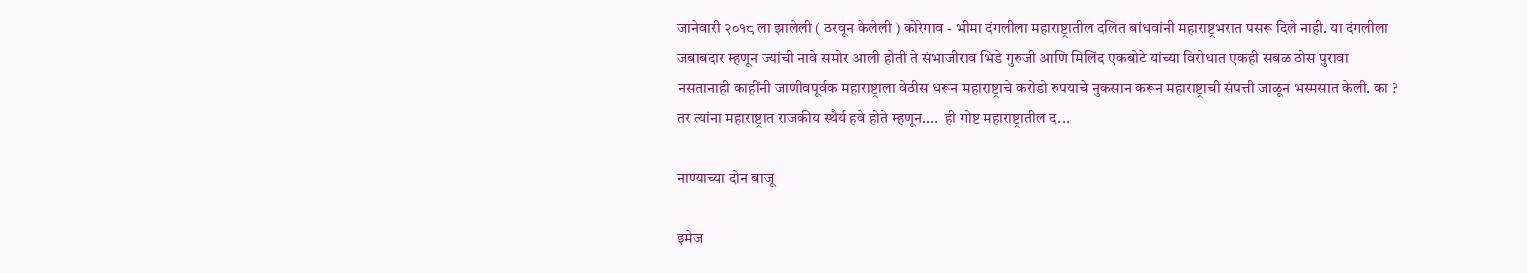जानेवारी २०१८ ला झालेली ( ठरवून केलेली ) कोरेगाव - भीमा दंगलीला महाराष्ट्रातील दलित बांधवांनी महाराष्ट्रभरात पसरू दिले नाही. या दंगलीला जबाबदार म्हणून ज्यांची नावे समोर आली होती ते संभाजीराव भिडे गुरुजी आणि मिलिंद एकबोटे यांच्या विरोधात एकही सबळ ठोस पुरावा नसतानाही काहींनी जाणीवपूर्वक महाराष्ट्राला वेठीस धरून महाराष्ट्राचे करोडो रुपयाचे नुकसान करून महाराष्ट्राची संपत्ती जाळून भस्मसात केली. का ? तर त्यांना महाराष्ट्रात राजकीय स्थैर्य हवे होते म्हणून....  ही गोष्ट महाराष्ट्रातील द...

नाण्याच्या दोन बाजू

इमेज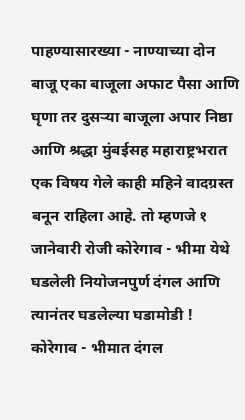पाहण्यासारख्या - नाण्याच्या दोन बाजू एका बाजूला अफाट पैसा आणि घृणा तर दुसऱ्या बाजूला अपार निष्ठा आणि श्रद्धा मुंबईसह महाराष्ट्रभरात एक विषय गेले काही महिने वादग्रस्त बनून राहिला आहे. तो म्हणजे १ जानेवारी रोजी कोरेगाव - भीमा येथे घडलेली नियोजनपुर्ण दंगल आणि त्यानंतर घडलेल्या घडामोडी ! कोरेगाव - भीमात दंगल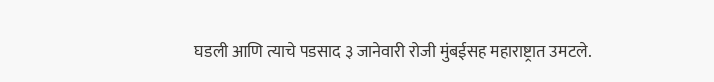घडली आणि त्याचे पडसाद ३ जानेवारी रोजी मुंबईसह महाराष्ट्रात उमटले.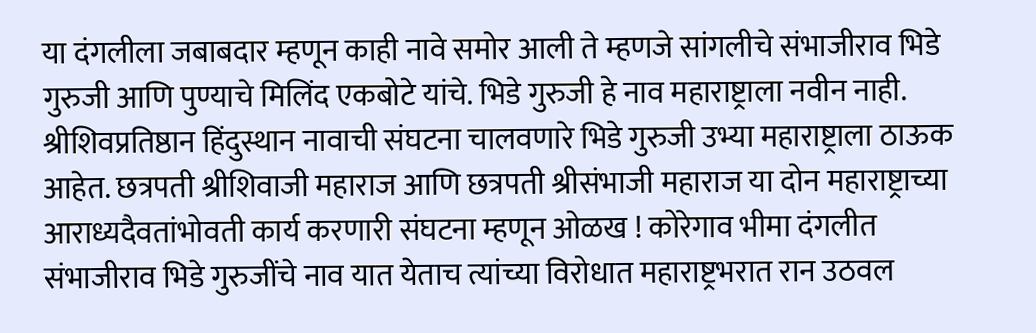या दंगलीला जबाबदार म्हणून काही नावे समोर आली ते म्हणजे सांगलीचे संभाजीराव भिडे गुरुजी आणि पुण्याचे मिलिंद एकबोटे यांचे. भिडे गुरुजी हे नाव महाराष्ट्राला नवीन नाही. श्रीशिवप्रतिष्ठान हिंदुस्थान नावाची संघटना चालवणारे भिडे गुरुजी उभ्या महाराष्ट्राला ठाऊक आहेत. छत्रपती श्रीशिवाजी महाराज आणि छत्रपती श्रीसंभाजी महाराज या दोन महाराष्ट्राच्या आराध्यदैवतांभोवती कार्य करणारी संघटना म्हणून ओळख ! कोरेगाव भीमा दंगलीत संभाजीराव भिडे गुरुजींचे नाव यात येताच त्यांच्या विरोधात महाराष्ट्रभरात रान उठवल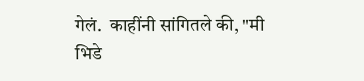गेलं.  काहींनी सांगितले की, "मी भिडे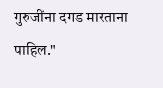गुरुजींना दगड मारताना पाहिल."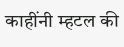काहींनी म्हटल की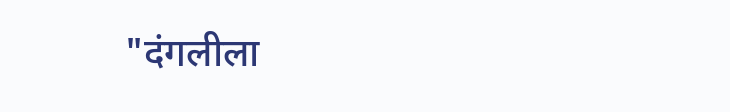"दंगलीला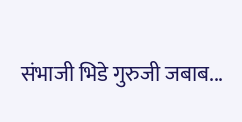संभाजी भिडे गुरुजी जबाब...